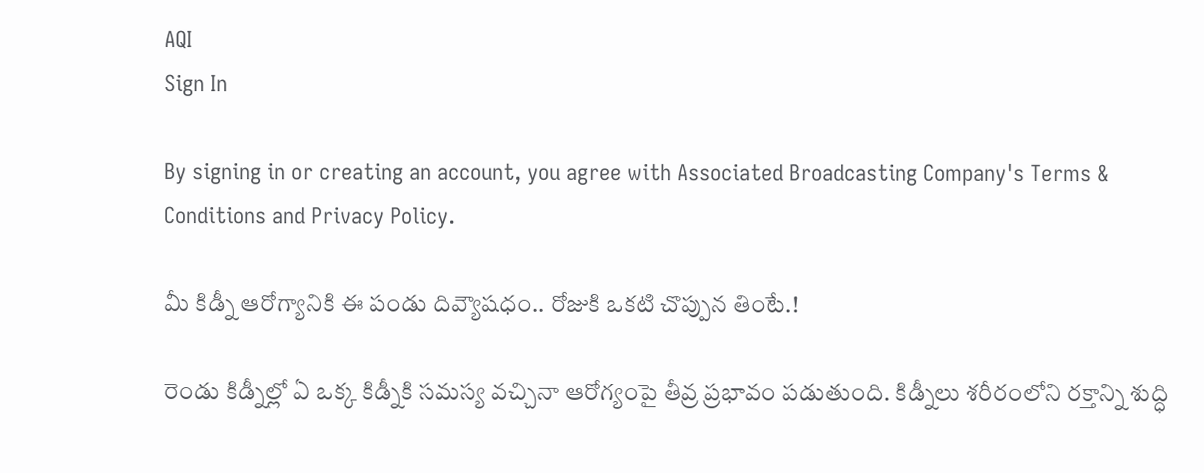AQI
Sign In

By signing in or creating an account, you agree with Associated Broadcasting Company's Terms & Conditions and Privacy Policy.

మీ కిడ్నీ ఆరోగ్యానికి ఈ పండు దివ్యౌషధం.. రోజుకి ఒకటి చొప్పున తింటే.!

రెండు కిడ్నీల్లో ఏ ఒక్క కిడ్నీకి సమస్య వచ్చినా ఆరోగ్యంపై తీవ్ర ప్రభావం పడుతుంది. కిడ్నీలు శరీరంలోని రక్తాన్ని శుద్ధి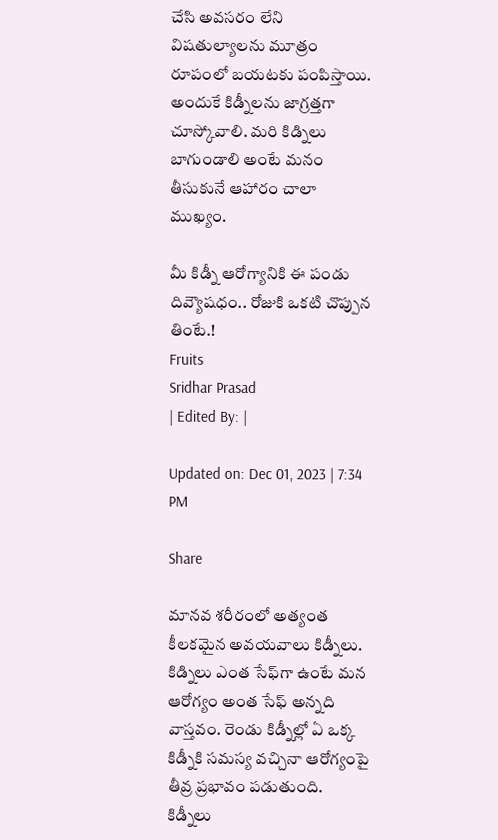చేసి అవసరం లేని విషతుల్యాలను మూత్రం రూపంలో బయటకు పంపిస్తాయి. అందుకే కిడ్నీలను జాగ్రత్తగా చూస్కోవాలి. మరి కిడ్నిలు బాగుండాలి అంటే మనం తీసుకునే ఆహారం చాలా ముఖ్యం.

మీ కిడ్నీ ఆరోగ్యానికి ఈ పండు దివ్యౌషధం.. రోజుకి ఒకటి చొప్పున తింటే.!
Fruits
Sridhar Prasad
| Edited By: |

Updated on: Dec 01, 2023 | 7:34 PM

Share

మానవ శరీరంలో అత్యంత కీలకమైన అవయవాలు కిడ్నీలు. కిడ్నిలు ఎంత సేఫ్‌‌గా ఉంటే మన ఆరోగ్యం అంత సేఫ్ అన్నది వాస్తవం. రెండు కిడ్నీల్లో ఏ ఒక్క కిడ్నీకి సమస్య వచ్చినా ఆరోగ్యంపై తీవ్ర ప్రభావం పడుతుంది. కిడ్నీలు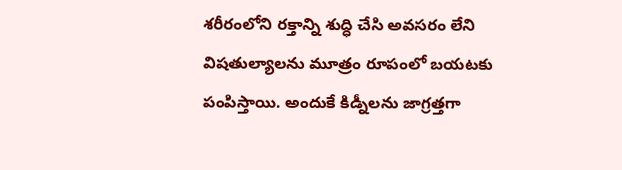శరీరంలోని రక్తాన్ని శుద్ధి చేసి అవసరం లేని విషతుల్యాలను మూత్రం రూపంలో బయటకు పంపిస్తాయి. అందుకే కిడ్నీలను జాగ్రత్తగా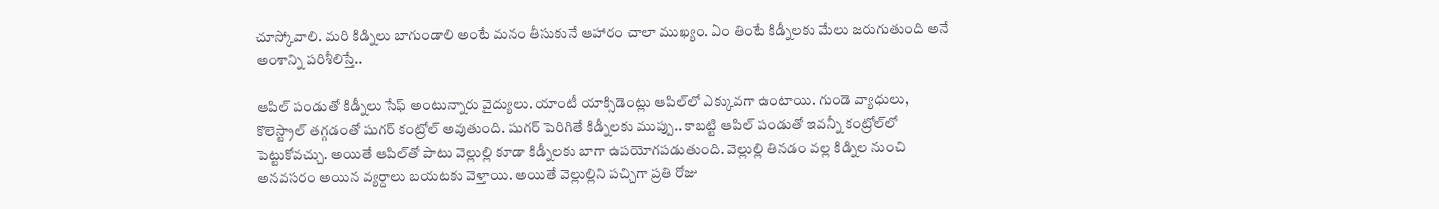చూస్కోవాలి. మరి కిడ్నిలు బాగుండాలి అంటే మనం తీసుకునే ఆహారం చాలా ముఖ్యం. ఏం తింటే కిడ్నీలకు మేలు జరుగుతుంది అనే అంశాన్ని పరిశీలిస్తే..

ఆపిల్ పండుతో కిడ్నీలు సేఫ్ అంటున్నారు వైద్యులు. యాంటీ యాక్సిడెంట్లు ఆపిల్‌లో ఎక్కువగా ఉంటాయి. గుండె వ్యాధులు, కొలెస్ట్రాల్ తగ్గడంతో షుగర్ కంట్రోల్ అవుతుంది. షుగర్ పెరిగితే కిడ్నీలకు ముప్పు.. కాబట్టి ఆపిల్ పండుతో ఇవన్నీ కంట్రోల్‌లో పెట్టుకోవచ్చు. అయితే ఆపిల్‌తో పాటు వెల్లుల్లి కూడా కిడ్నీలకు బాగా ఉపయోగపడుతుంది. వెల్లుల్లి తినడం వల్ల కిడ్నిల నుంచి అనవసరం అయిన వ్యర్దాలు బయటకు వెళ్తాయి. అయితే వెల్లుల్లిని పచ్చిగా ప్రతి రోజు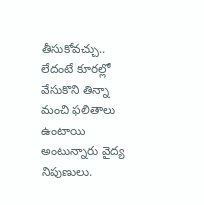తీసుకోవచ్చు.. లేదంటే కూరల్లో వేసుకొని తిన్నా మంచి ఫలితాలు ఉంటాయి అంటున్నారు వైద్య నిపుణులు.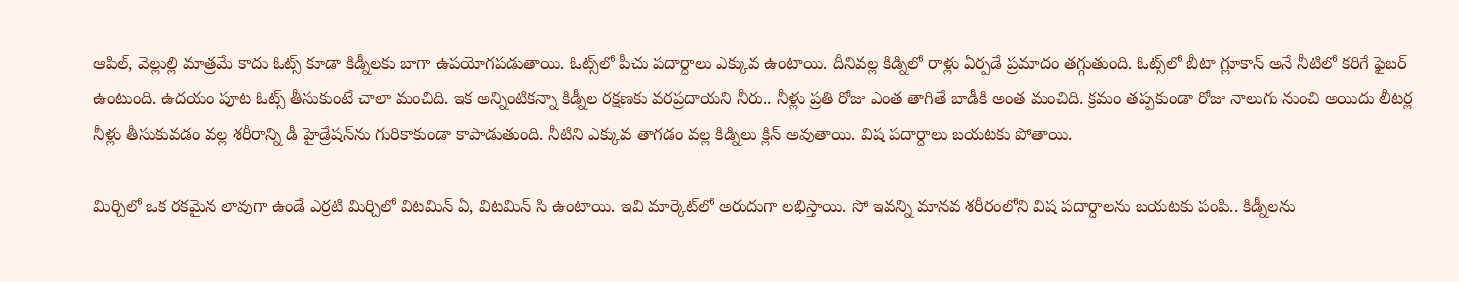ఆపిల్, వెల్లుల్లి మాత్రమే కాదు ఓట్స్ కూడా కిడ్నీలకు బాగా ఉపయోగపడుతాయి. ఓట్స్‌లో పీచు పదార్దాలు ఎక్కువ ఉంటాయి. దీనివల్ల కిడ్నిలో రాళ్లు ఏర్పడే ప్రమాదం తగ్గుతుంది. ఓట్స్‌లో బీటా గ్లూకాన్ అనే నీటిలో కరిగే ఫైబర్ ఉంటుంది. ఉదయం పూట ఓట్స్ తీసుకుంటే చాలా మంచిది. ఇక అన్నింటికన్నా కిడ్నీల రక్షణకు వరప్రదాయని నీరు.. నీళ్లు ప్రతి రోజు ఎంత తాగితే బాడీకి అంత మంచిది. క్రమం తప్పకుండా రోజు నాలుగు నుంచి అయిదు లీటర్ల నీళ్లు తీసుకువడం వల్ల శరీరాన్ని డీ హైడ్రేషన్‌ను గురికాకుండా కాపాడుతుంది. నీటిని ఎక్కువ తాగడం వల్ల కిడ్నిలు క్లిన్ అవుతాయి. విష పదార్దాలు బయటకు పోతాయి.

మిర్చిలో ఒక రకమైన లావుగా ఉండే ఎర్రటి మిర్చిలో విటమిన్ ఏ, విటమిన్ సి ఉంటాయి. ఇవి మార్కెట్‌లో అరుదుగా లభిస్తాయి. సో ఇవన్ని మానవ శరీరంలోని విష పదార్దాలను బయటకు పంపి.. కిడ్నీలను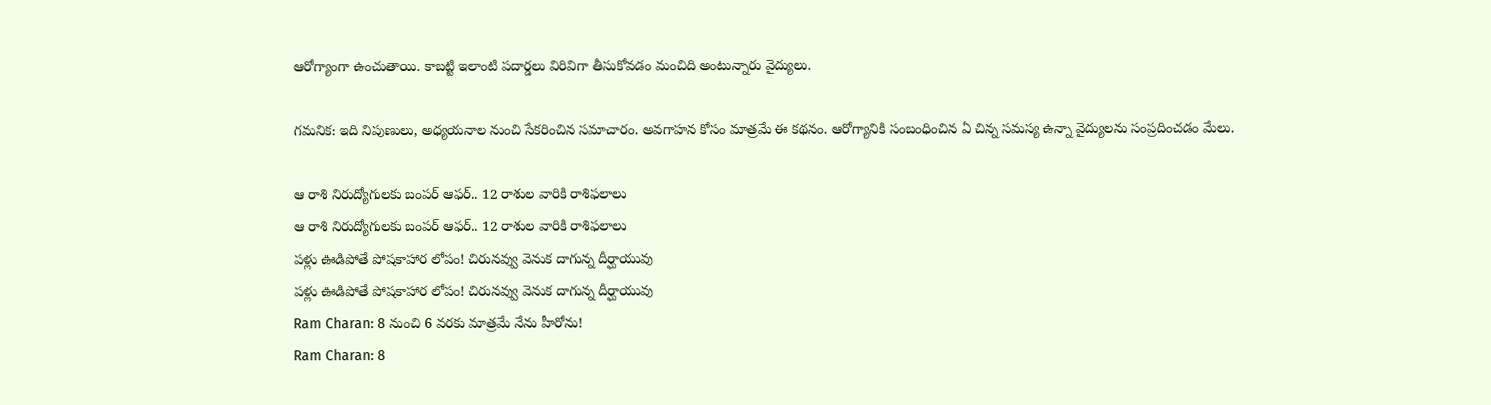ఆరోగ్యాంగా ఉంచుతాయి. కాబట్టి ఇలాంటి పదార్డలు విరివిగా తీసుకోవడం మంచిది అంటున్నారు వైద్యులు.

గమనిక: ఇది నిపుణులు, అధ్యయనాల నుంచి సేకరించిన సమాచారం. అవగాహన కోసం మాత్రమే ఈ కథనం. ఆరోగ్యానికి సంబంధించిన ఏ చిన్న సమస్య ఉన్నా వైద్యులను సంప్రదించడం మేలు.

ఆ రాశి నిరుద్యోగులకు బంపర్ ఆఫర్.. 12 రాశుల వారికి రాశిఫలాలు
ఆ రాశి నిరుద్యోగులకు బంపర్ ఆఫర్.. 12 రాశుల వారికి రాశిఫలాలు
పళ్లు ఊడిపోతే పోషకాహార లోపం! చిరునవ్వు వెనుక దాగున్న దీర్ఘాయువు
పళ్లు ఊడిపోతే పోషకాహార లోపం! చిరునవ్వు వెనుక దాగున్న దీర్ఘాయువు
Ram Charan: 8 నుంచి 6 వరకు మాత్రమే నేను హీరోను!
Ram Charan: 8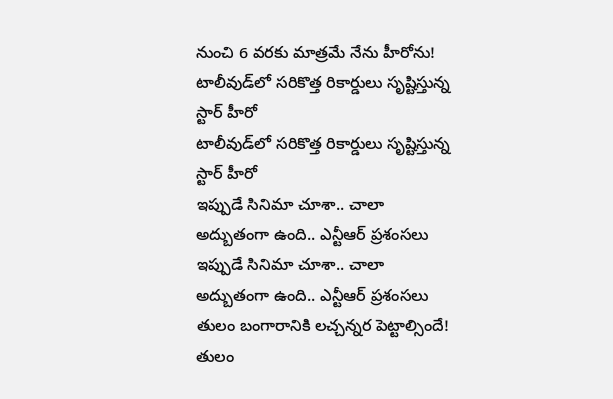నుంచి 6 వరకు మాత్రమే నేను హీరోను!
టాలీవుడ్‌లో సరికొత్త రికార్డులు సృష్టిస్తున్న స్టార్ హీరో
టాలీవుడ్‌లో సరికొత్త రికార్డులు సృష్టిస్తున్న స్టార్ హీరో
ఇప్పుడే సినిమా చూశా.. చాలా అద్బుతంగా ఉంది.. ఎన్టీఆర్ ప్రశంసలు
ఇప్పుడే సినిమా చూశా.. చాలా అద్బుతంగా ఉంది.. ఎన్టీఆర్ ప్రశంసలు
తులం బంగారానికి లచ్చన్నర పెట్టాల్సిందే!
తులం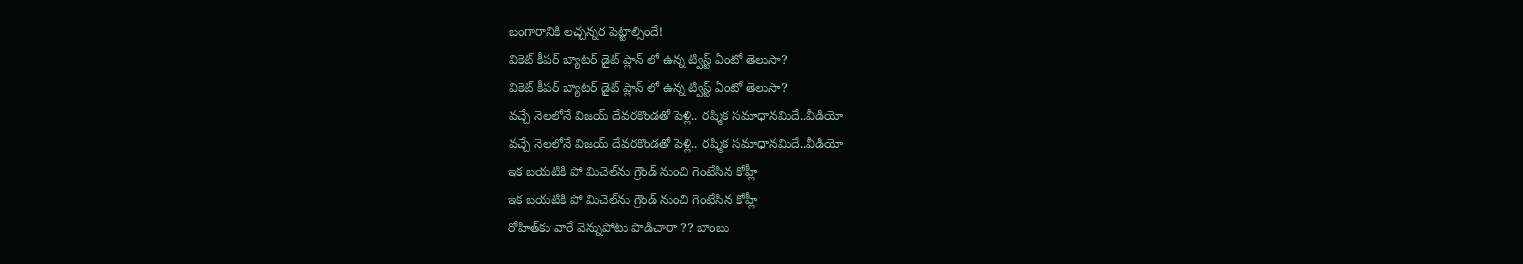బంగారానికి లచ్చన్నర పెట్టాల్సిందే!
వికెట్ కీపర్ బ్యాటర్ డైట్ ప్లాన్ లో ఉన్న ట్విస్ట్ ఏంటో తెలుసా?
వికెట్ కీపర్ బ్యాటర్ డైట్ ప్లాన్ లో ఉన్న ట్విస్ట్ ఏంటో తెలుసా?
వచ్చే నెలలోనే విజయ్ దేవరకొండతో పెళ్లి.. రష్మిక సమాధానమిదే..వీడియో
వచ్చే నెలలోనే విజయ్ దేవరకొండతో పెళ్లి.. రష్మిక సమాధానమిదే..వీడియో
ఇక బయటికి పో మిచెల్‌ను గ్రౌండ్‌ నుంచి గెంటేసిన కోహ్లీ
ఇక బయటికి పో మిచెల్‌ను గ్రౌండ్‌ నుంచి గెంటేసిన కోహ్లీ
రోహిత్‌కు వారే వెన్నుపోటు పొడిచారా ?? బాంబు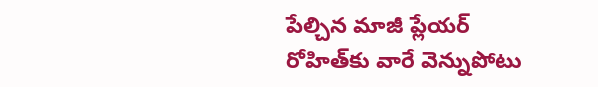పేల్చిన మాజీ ప్లేయర్‌
రోహిత్‌కు వారే వెన్నుపోటు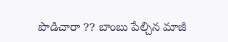పొడిచారా ?? బాంబు పేల్చిన మాజీ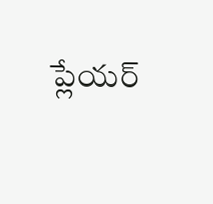ప్లేయర్‌